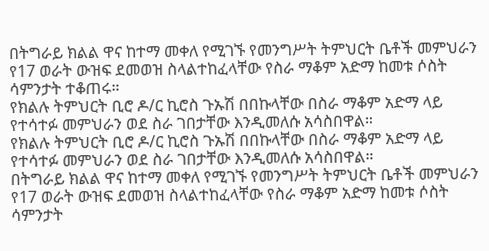በትግራይ ክልል ዋና ከተማ መቀለ የሚገኙ የመንግሥት ትምህርት ቤቶች መምህራን የ17 ወራት ውዝፍ ደመወዝ ስላልተከፈላቸው የስራ ማቆም አድማ ከመቱ ሶስት ሳምንታት ተቆጠሩ።
የክልሉ ትምህርት ቢሮ ዶ/ር ኪሮስ ጉኡሽ በበኩላቸው በስራ ማቆም አድማ ላይ የተሳተፉ መምህራን ወደ ስራ ገበታቸው እንዲመለሱ አሳስበዋል።
የክልሉ ትምህርት ቢሮ ዶ/ር ኪሮስ ጉኡሽ በበኩላቸው በስራ ማቆም አድማ ላይ የተሳተፉ መምህራን ወደ ስራ ገበታቸው እንዲመለሱ አሳስበዋል።
በትግራይ ክልል ዋና ከተማ መቀለ የሚገኙ የመንግሥት ትምህርት ቤቶች መምህራን የ17 ወራት ውዝፍ ደመወዝ ስላልተከፈላቸው የስራ ማቆም አድማ ከመቱ ሶስት ሳምንታት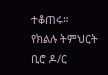ተቆጠሩ።
የክልሉ ትምህርት ቢሮ ዶ/ር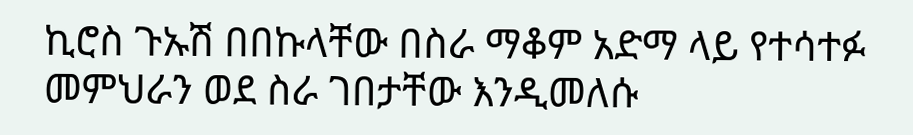ኪሮስ ጉኡሽ በበኩላቸው በስራ ማቆም አድማ ላይ የተሳተፉ መምህራን ወደ ስራ ገበታቸው እንዲመለሱ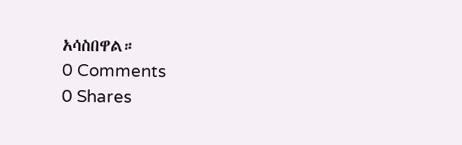አሳስበዋል።
0 Comments
0 Shares